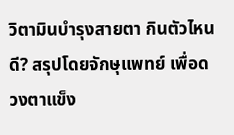วิตามินบำรุงสายตา กินตัวไหนดี? สรุปโดยจักษุแพทย์ เพื่อดวงตาแข็ง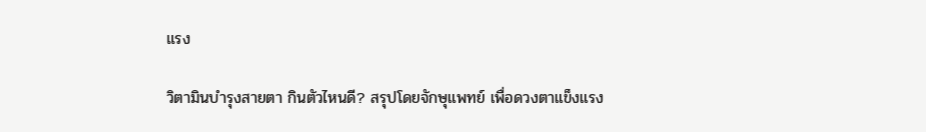แรง

วิตามินบำรุงสายตา กินตัวไหนดี? สรุปโดยจักษุแพทย์ เพื่อดวงตาแข็งแรง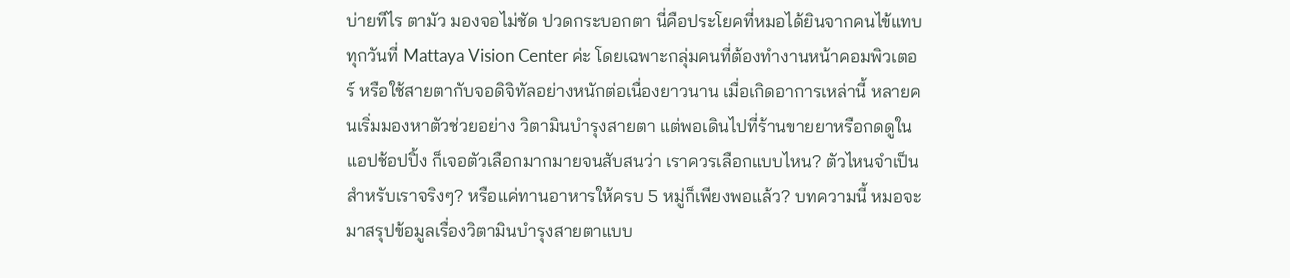บ่ายทีไร ตามัว มองจอไม่ชัด ปวดกระบอกตา นี่คือประโยคที่หมอได้ยินจากคนไข้แทบทุกวันที่ Mattaya Vision Center ค่ะ โดยเฉพาะกลุ่มคนที่ต้องทำงานหน้าคอมพิวเตอร์ หรือใช้สายตากับจอดิจิทัลอย่างหนักต่อเนื่องยาวนาน เมื่อเกิดอาการเหล่านี้ หลายคนเริ่มมองหาตัวช่วยอย่าง วิตามินบำรุงสายตา แต่พอเดินไปที่ร้านขายยาหรือกดดูในแอปช้อปปิ้ง ก็เจอตัวเลือกมากมายจนสับสนว่า เราควรเลือกแบบไหน? ตัวไหนจำเป็นสำหรับเราจริงๆ? หรือแค่ทานอาหารให้ครบ 5 หมู่ก็เพียงพอแล้ว? บทความนี้ หมอจะมาสรุปข้อมูลเรื่องวิตามินบำรุงสายตาแบบ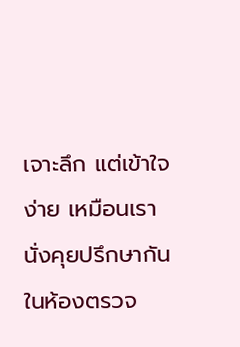เจาะลึก แต่เข้าใจง่าย เหมือนเรานั่งคุยปรึกษากันในห้องตรวจ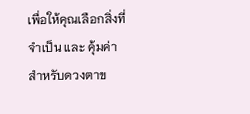เพื่อให้คุณเลือกสิ่งที่ จำเป็น และ คุ้มค่า สำหรับดวงตาข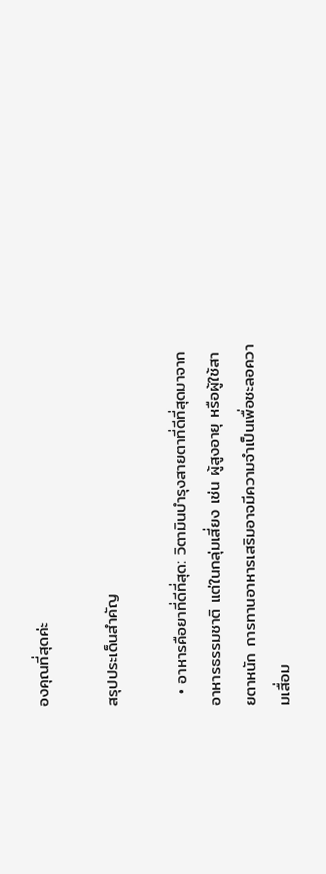องคุณที่สุดค่ะ

สรุปประเด็นสำคัญ

  • อาหารคือยาที่ดีที่สุด: วิตามินบำรุงสายตาที่ดีที่สุดมาจากอาหารธรรมชาติ แต่ในกลุ่มเสี่ยง เช่น ผู้สูงอายุ หรือผู้ใช้สายตาหนัก การทานอาหารเสริมอาจมีความจำเป็นเพื่อชะลอความเสื่อม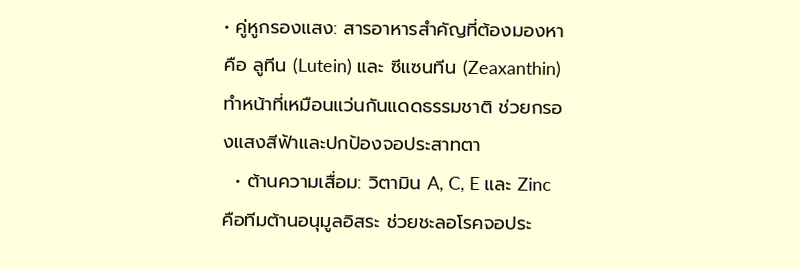• คู่หูกรองแสง: สารอาหารสำคัญที่ต้องมองหาคือ ลูทีน (Lutein) และ ซีแซนทีน (Zeaxanthin) ทำหน้าที่เหมือนแว่นกันแดดธรรมชาติ ช่วยกรองแสงสีฟ้าและปกป้องจอประสาทตา
  • ต้านความเสื่อม: วิตามิน A, C, E และ Zinc  คือทีมต้านอนุมูลอิสระ ช่วยชะลอโรคจอประ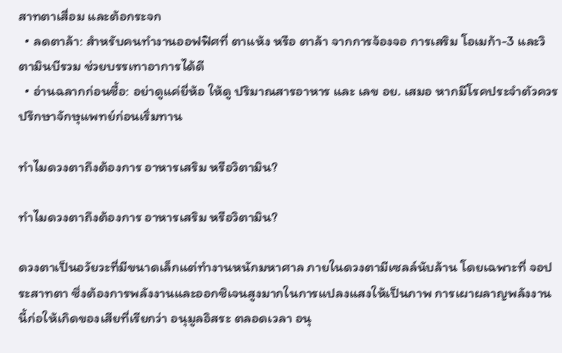สาทตาเสื่อม และต้อกระจก
  • ลดตาล้า: สำหรับคนทำงานออฟฟิศที่ ตาแห้ง หรือ ตาล้า จากการจ้องจอ การเสริม โอเมก้า-3 และวิตามินบีรวม ช่วยบรรเทาอาการได้ดี
  • อ่านฉลากก่อนซื้อ: อย่าดูแค่ยี่ห้อ ให้ดู ปริมาณสารอาหาร และ เลข อย. เสมอ หากมีโรคประจำตัวควรปรึกษาจักษุแพทย์ก่อนเริ่มทาน

ทำไมดวงตาถึงต้องการ อาหารเสริม หรือวิตามิน?

ทำไมดวงตาถึงต้องการ อาหารเสริม หรือวิตามิน?

ดวงตาเป็นอวัยวะที่มีขนาดเล็กแต่ทำงานหนักมหาศาล ภายในดวงตามีเซลล์นับล้าน โดยเฉพาะที่ จอประสาทตา ซึ่งต้องการพลังงานและออกซิเจนสูงมากในการแปลงแสงให้เป็นภาพ การเผาผลาญพลังงานนี้ก่อให้เกิดของเสียที่เรียกว่า อนุมูลอิสระ ตลอดเวลา อนุ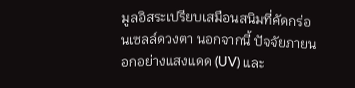มูลอิสระเปรียบเสมือนสนิมที่คัดกร่อนเซลล์ดวงตา นอกจากนี้ ปัจจัยภายนอกอย่างแสงแดด (UV) และ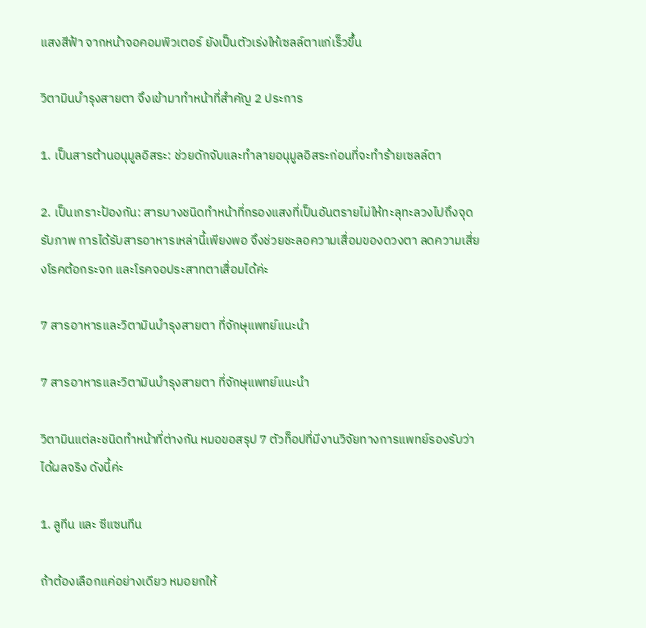แสงสีฟ้า จากหน้าจอคอมพิวเตอร์ ยังเป็นตัวเร่งให้เซลล์ตาแก่เร็วขึ้น

วิตามินบำรุงสายตา จึงเข้ามาทำหน้าที่สำคัญ 2 ประการ

1. เป็นสารต้านอนุมูลอิสระ: ช่วยดักจับและทำลายอนุมูลอิสระก่อนที่จะทำร้ายเซลล์ตา

2. เป็นเกราะป้องกัน: สารบางชนิดทำหน้าที่กรองแสงที่เป็นอันตรายไม่ให้ทะลุทะลวงไปถึงจุดรับภาพ การได้รับสารอาหารเหล่านี้เพียงพอ จึงช่วยชะลอความเสื่อมของดวงตา ลดความเสี่ยงโรคต้อกระจก และโรคจอประสาทตาเสื่อมได้ค่ะ

7 สารอาหารและวิตามินบำรุงสายตา ที่จักษุแพทย์แนะนำ

7 สารอาหารและวิตามินบำรุงสายตา ที่จักษุแพทย์แนะนำ

วิตามินแต่ละชนิดทำหน้าที่ต่างกัน หมอขอสรุป 7 ตัวท็อปที่มีงานวิจัยทางการแพทย์รองรับว่า ได้ผลจริง ดังนี้ค่ะ

1. ลูทีน และ ซีแซนทีน

ถ้าต้องเลือกแค่อย่างเดียว หมอยกให้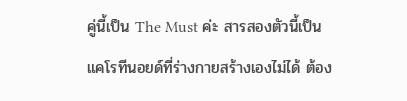คู่นี้เป็น The Must ค่ะ สารสองตัวนี้เป็นแคโรทีนอยด์ที่ร่างกายสร้างเองไม่ได้ ต้อง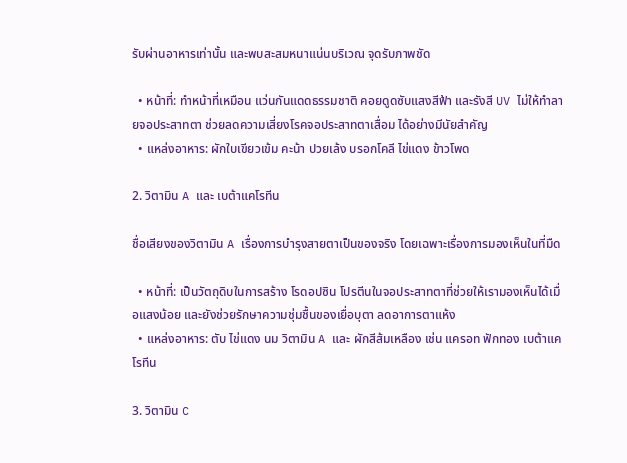รับผ่านอาหารเท่านั้น และพบสะสมหนาแน่นบริเวณ จุดรับภาพชัด

  • หน้าที่: ทำหน้าที่เหมือน แว่นกันแดดธรรมชาติ คอยดูดซับแสงสีฟ้า และรังสี UV ไม่ให้ทำลายจอประสาทตา ช่วยลดความเสี่ยงโรคจอประสาทตาเสื่อม ได้อย่างมีนัยสำคัญ
  • แหล่งอาหาร: ผักใบเขียวเข้ม คะน้า ปวยเล้ง บรอกโคลี ไข่แดง ข้าวโพด

2. วิตามิน A และ เบต้าแคโรทีน

ชื่อเสียงของวิตามิน A เรื่องการบำรุงสายตาเป็นของจริง โดยเฉพาะเรื่องการมองเห็นในที่มืด

  • หน้าที่: เป็นวัตถุดิบในการสร้าง โรดอปซิน โปรตีนในจอประสาทตาที่ช่วยให้เรามองเห็นได้เมื่อแสงน้อย และยังช่วยรักษาความชุ่มชื้นของเยื่อบุตา ลดอาการตาแห้ง
  • แหล่งอาหาร: ตับ ไข่แดง นม วิตามิน A และ ผักสีส้มเหลือง เช่น แครอท ฟักทอง เบต้าแคโรทีน

3. วิตามิน C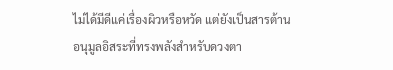ไม่ได้มีดีแค่เรื่องผิวหรือหวัด แต่ยังเป็นสารต้านอนุมูลอิสระที่ทรงพลังสำหรับดวงตา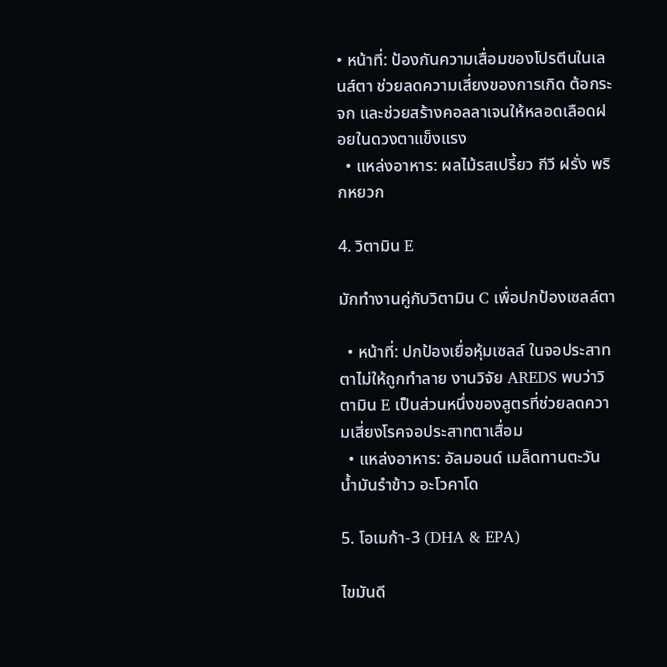• หน้าที่: ป้องกันความเสื่อมของโปรตีนในเลนส์ตา ช่วยลดความเสี่ยงของการเกิด ต้อกระจก และช่วยสร้างคอลลาเจนให้หลอดเลือดฝอยในดวงตาแข็งแรง
  • แหล่งอาหาร: ผลไม้รสเปรี้ยว กีวี ฝรั่ง พริกหยวก

4. วิตามิน E

มักทำงานคู่กับวิตามิน C เพื่อปกป้องเซลล์ตา

  • หน้าที่: ปกป้องเยื่อหุ้มเซลล์ ในจอประสาทตาไม่ให้ถูกทำลาย งานวิจัย AREDS พบว่าวิตามิน E เป็นส่วนหนึ่งของสูตรที่ช่วยลดความเสี่ยงโรคจอประสาทตาเสื่อม
  • แหล่งอาหาร: อัลมอนด์ เมล็ดทานตะวัน น้ำมันรำข้าว อะโวคาโด

5. โอเมก้า-3 (DHA & EPA)

ไขมันดี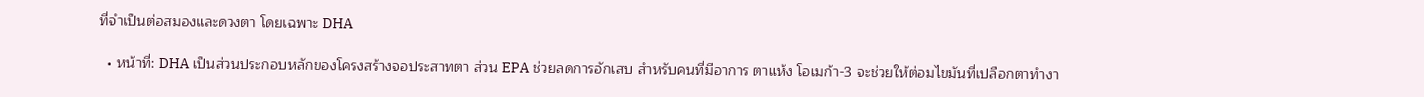ที่จำเป็นต่อสมองและดวงตา โดยเฉพาะ DHA

  • หน้าที่: DHA เป็นส่วนประกอบหลักของโครงสร้างจอประสาทตา ส่วน EPA ช่วยลดการอักเสบ สำหรับคนที่มีอาการ ตาแห้ง โอเมก้า-3 จะช่วยให้ต่อมไขมันที่เปลือกตาทำงา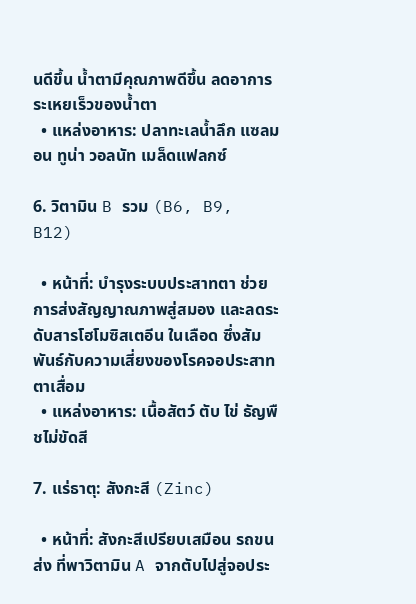นดีขึ้น น้ำตามีคุณภาพดีขึ้น ลดอาการระเหยเร็วของน้ำตา
  • แหล่งอาหาร: ปลาทะเลน้ำลึก แซลมอน ทูน่า วอลนัท เมล็ดแฟลกซ์

6. วิตามิน B รวม (B6, B9, B12)

  • หน้าที่: บำรุงระบบประสาทตา ช่วยการส่งสัญญาณภาพสู่สมอง และลดระดับสารโฮโมซิสเตอีน ในเลือด ซึ่งสัมพันธ์กับความเสี่ยงของโรคจอประสาทตาเสื่อม
  • แหล่งอาหาร: เนื้อสัตว์ ตับ ไข่ ธัญพืชไม่ขัดสี

7. แร่ธาตุ: สังกะสี (Zinc)

  • หน้าที่: สังกะสีเปรียบเสมือน รถขนส่ง ที่พาวิตามิน A จากตับไปสู่จอประ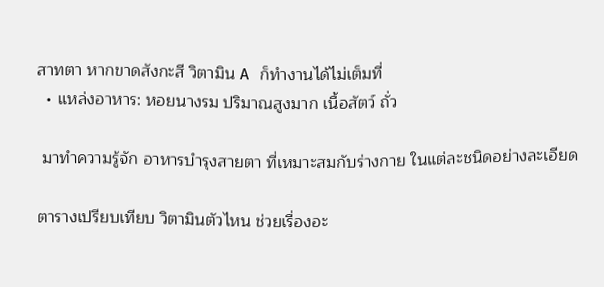สาทตา หากขาดสังกะสี วิตามิน A ก็ทำงานได้ไม่เต็มที่
  • แหล่งอาหาร: หอยนางรม ปริมาณสูงมาก เนื้อสัตว์ ถั่ว

 มาทำความรู้จัก อาหารบำรุงสายตา ที่เหมาะสมกับร่างกาย ในแต่ละชนิดอย่างละเอียด

ตารางเปรียบเทียบ วิตามินตัวไหน ช่วยเรื่องอะ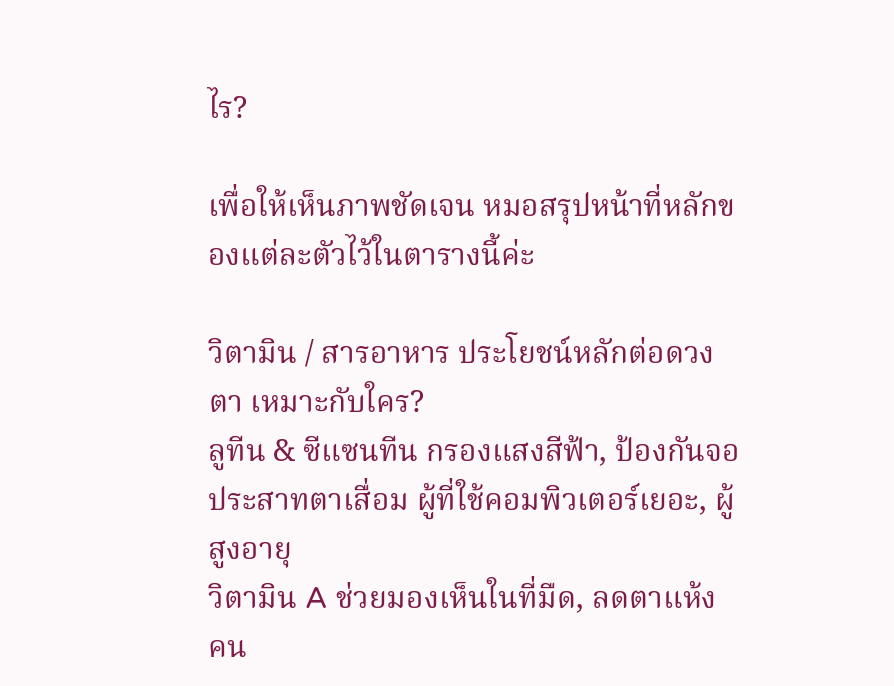ไร?

เพื่อให้เห็นภาพชัดเจน หมอสรุปหน้าที่หลักของแต่ละตัวไว้ในตารางนี้ค่ะ

วิตามิน / สารอาหาร ประโยชน์หลักต่อดวงตา เหมาะกับใคร?
ลูทีน & ซีแซนทีน กรองแสงสีฟ้า, ป้องกันจอประสาทตาเสื่อม ผู้ที่ใช้คอมพิวเตอร์เยอะ, ผู้สูงอายุ
วิตามิน A ช่วยมองเห็นในที่มืด, ลดตาแห้ง คน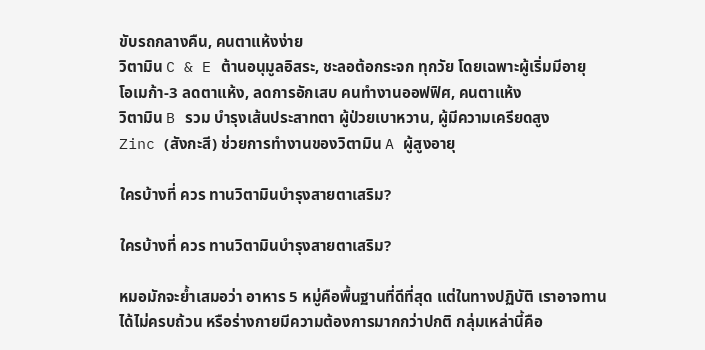ขับรถกลางคืน, คนตาแห้งง่าย
วิตามิน C & E ต้านอนุมูลอิสระ, ชะลอต้อกระจก ทุกวัย โดยเฉพาะผู้เริ่มมีอายุ
โอเมก้า-3 ลดตาแห้ง, ลดการอักเสบ คนทำงานออฟฟิศ, คนตาแห้ง
วิตามิน B รวม บำรุงเส้นประสาทตา ผู้ป่วยเบาหวาน, ผู้มีความเครียดสูง
Zinc (สังกะสี) ช่วยการทำงานของวิตามิน A ผู้สูงอายุ

ใครบ้างที่ ควร ทานวิตามินบำรุงสายตาเสริม?

ใครบ้างที่ ควร ทานวิตามินบำรุงสายตาเสริม?

หมอมักจะย้ำเสมอว่า อาหาร 5 หมู่คือพื้นฐานที่ดีที่สุด แต่ในทางปฏิบัติ เราอาจทานได้ไม่ครบถ้วน หรือร่างกายมีความต้องการมากกว่าปกติ กลุ่มเหล่านี้คือ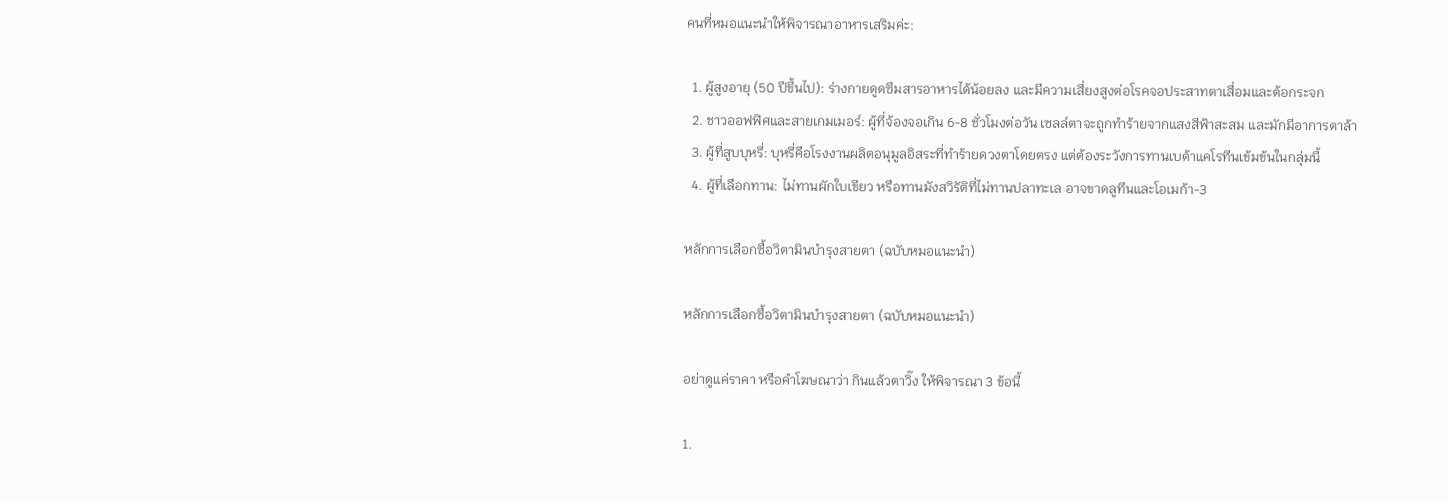คนที่หมอแนะนำให้พิจารณาอาหารเสริมค่ะ:

  1. ผู้สูงอายุ (50 ปีขึ้นไป): ร่างกายดูดซึมสารอาหารได้น้อยลง และมีความเสี่ยงสูงต่อโรคจอประสาทตาเสื่อมและต้อกระจก
  2. ชาวออฟฟิศและสายเกมเมอร์: ผู้ที่จ้องจอเกิน 6-8 ชั่วโมงต่อวัน เซลล์ตาจะถูกทำร้ายจากแสงสีฟ้าสะสม และมักมีอาการตาล้า
  3. ผู้ที่สูบบุหรี่: บุหรี่คือโรงงานผลิตอนุมูลอิสระที่ทำร้ายดวงตาโดยตรง แต่ต้องระวังการทานเบต้าแคโรทีนเข้มข้นในกลุ่มนี้
  4. ผู้ที่เลือกทาน: ไม่ทานผักใบเขียว หรือทานมังสวิรัติที่ไม่ทานปลาทะเล อาจขาดลูทีนและโอเมก้า-3

หลักการเลือกซื้อวิตามินบำรุงสายตา (ฉบับหมอแนะนำ)

หลักการเลือกซื้อวิตามินบำรุงสายตา (ฉบับหมอแนะนำ)

อย่าดูแค่ราคา หรือคำโฆษณาว่า กินแล้วตาวิ๊ง ให้พิจารณา 3 ข้อนี้

1.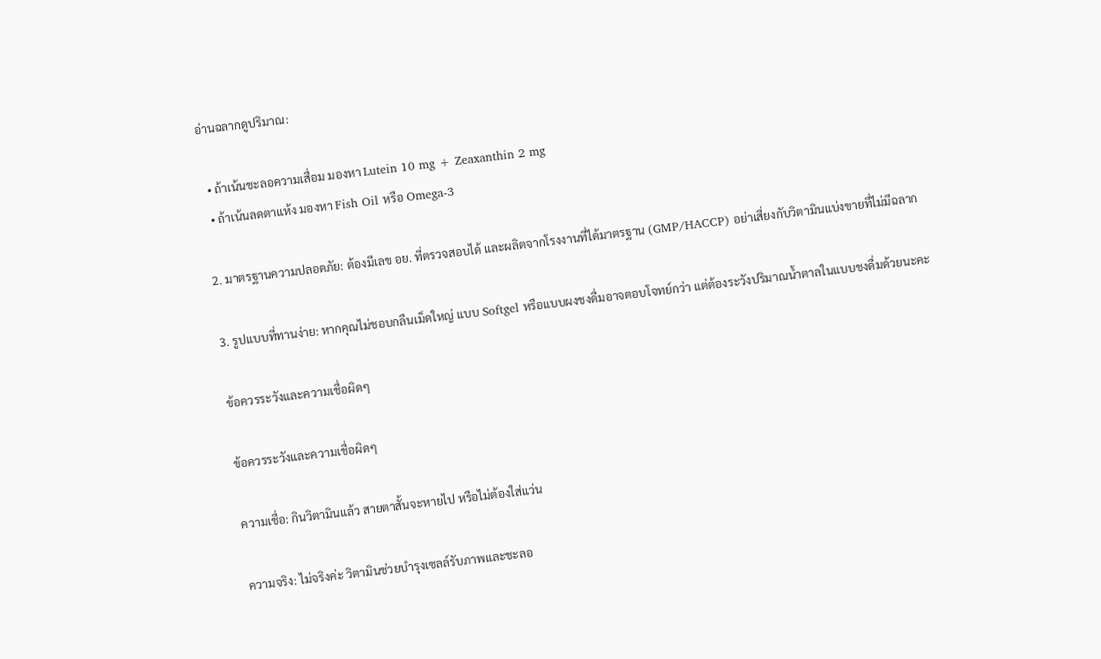อ่านฉลากดูปริมาณ:

  • ถ้าเน้นชะลอความเสื่อม มองหา Lutein 10 mg + Zeaxanthin 2 mg
  • ถ้าเน้นลดตาแห้ง มองหา Fish Oil หรือ Omega-3

2. มาตรฐานความปลอดภัย: ต้องมีเลข อย. ที่ตรวจสอบได้ และผลิตจากโรงงานที่ได้มาตรฐาน (GMP/HACCP) อย่าเสี่ยงกับวิตามินแบ่งขายที่ไม่มีฉลาก

3. รูปแบบที่ทานง่าย: หากคุณไม่ชอบกลืนเม็ดใหญ่ แบบ Softgel หรือแบบผงชงดื่มอาจตอบโจทย์กว่า แต่ต้องระวังปริมาณน้ำตาลในแบบชงดื่มด้วยนะคะ

ข้อควรระวังและความเชื่อผิดๆ

ข้อควรระวังและความเชื่อผิดๆ

ความเชื่อ: กินวิตามินแล้ว สายตาสั้นจะหายไป หรือไม่ต้องใส่แว่น

ความจริง: ไม่จริงค่ะ วิตามินช่วยบำรุงเซลล์รับภาพและชะลอ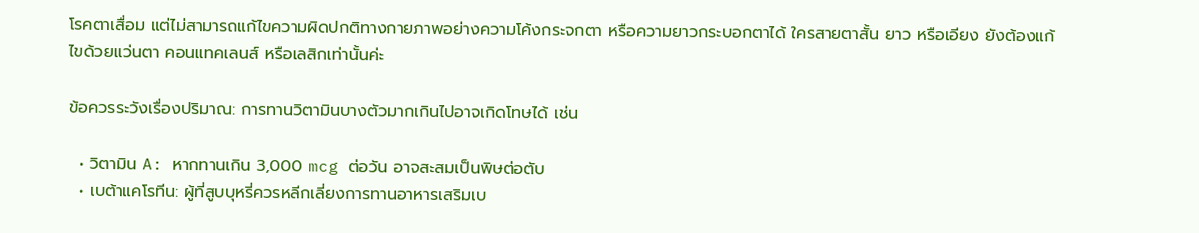โรคตาเสื่อม แต่ไม่สามารถแก้ไขความผิดปกติทางกายภาพอย่างความโค้งกระจกตา หรือความยาวกระบอกตาได้ ใครสายตาสั้น ยาว หรือเอียง ยังต้องแก้ไขด้วยแว่นตา คอนแทคเลนส์ หรือเลสิกเท่านั้นค่ะ

ข้อควรระวังเรื่องปริมาณ: การทานวิตามินบางตัวมากเกินไปอาจเกิดโทษได้ เช่น

  • วิตามิน A: หากทานเกิน 3,000 mcg ต่อวัน อาจสะสมเป็นพิษต่อตับ
  • เบต้าแคโรทีน: ผู้ที่สูบบุหรี่ควรหลีกเลี่ยงการทานอาหารเสริมเบ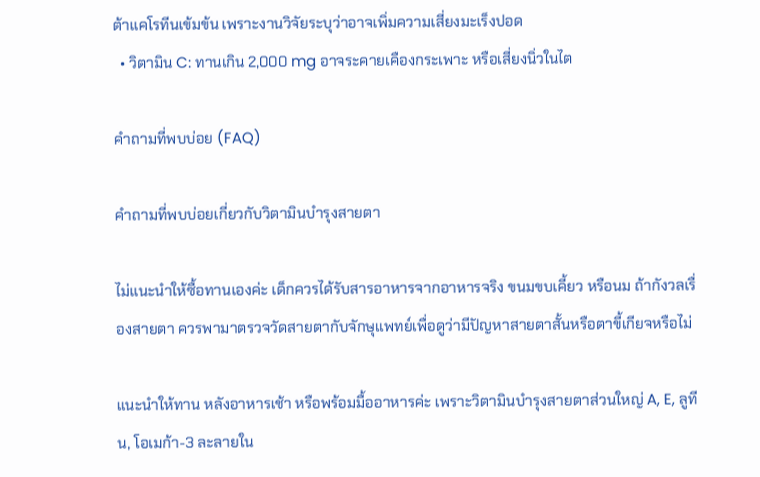ต้าแคโรทีนเข้มข้น เพราะงานวิจัยระบุว่าอาจเพิ่มความเสี่ยงมะเร็งปอด
  • วิตามิน C: ทานเกิน 2,000 mg อาจระคายเคืองกระเพาะ หรือเสี่ยงนิ่วในไต

คำถามที่พบบ่อย (FAQ)

คำถามที่พบบ่อยเกี่ยวกับวิตามินบำรุงสายตา

ไม่แนะนำให้ซื้อทานเองค่ะ เด็กควรได้รับสารอาหารจากอาหารจริง ขนมขบเคี้ยว หรือนม ถ้ากังวลเรื่องสายตา ควรพามาตรวจวัดสายตากับจักษุแพทย์เพื่อดูว่ามีปัญหาสายตาสั้นหรือตาขี้เกียจหรือไม่

แนะนำให้ทาน หลังอาหารเช้า หรือพร้อมมื้ออาหารค่ะ เพราะวิตามินบำรุงสายตาส่วนใหญ่ A, E, ลูทีน, โอเมก้า-3 ละลายใน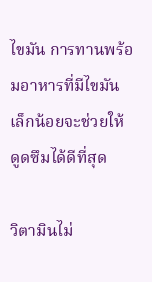ไขมัน การทานพร้อมอาหารที่มีไขมันเล็กน้อยจะช่วยให้ดูดซึมได้ดีที่สุด

วิตามินไม่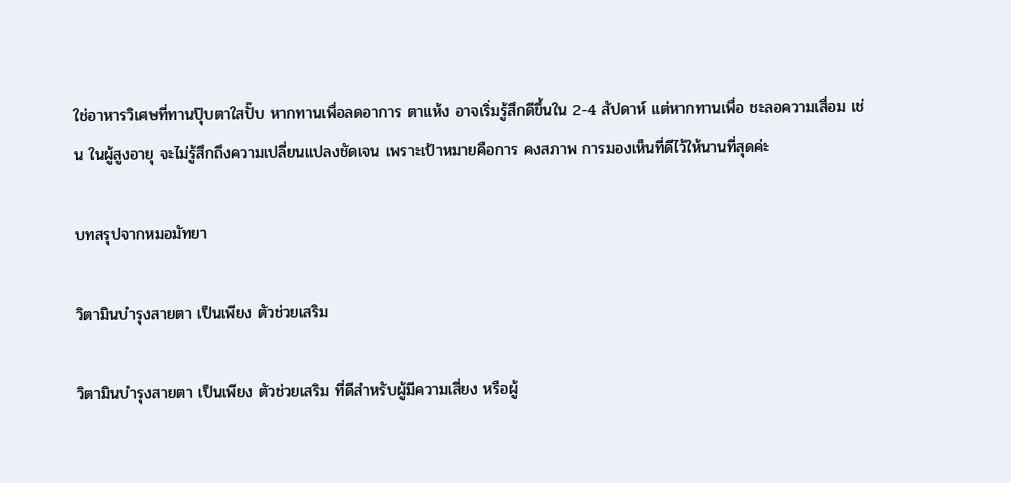ใช่อาหารวิเศษที่ทานปุ๊บตาใสปั๊บ หากทานเพื่อลดอาการ ตาแห้ง อาจเริ่มรู้สึกดีขึ้นใน 2-4 สัปดาห์ แต่หากทานเพื่อ ชะลอความเสื่อม เช่น ในผู้สูงอายุ จะไม่รู้สึกถึงความเปลี่ยนแปลงชัดเจน เพราะเป้าหมายคือการ คงสภาพ การมองเห็นที่ดีไว้ให้นานที่สุดค่ะ

บทสรุปจากหมอมัทยา

วิตามินบำรุงสายตา เป็นเพียง ตัวช่วยเสริม

วิตามินบำรุงสายตา เป็นเพียง ตัวช่วยเสริม ที่ดีสำหรับผู้มีความเสี่ยง หรือผู้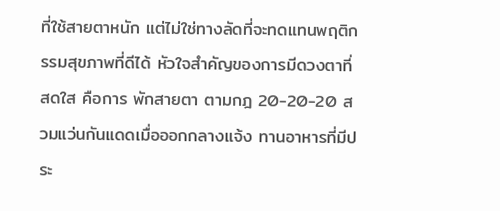ที่ใช้สายตาหนัก แต่ไม่ใช่ทางลัดที่จะทดแทนพฤติกรรมสุขภาพที่ดีได้ หัวใจสำคัญของการมีดวงตาที่สดใส คือการ พักสายตา ตามกฎ 20-20-20 สวมแว่นกันแดดเมื่อออกกลางแจ้ง ทานอาหารที่มีประ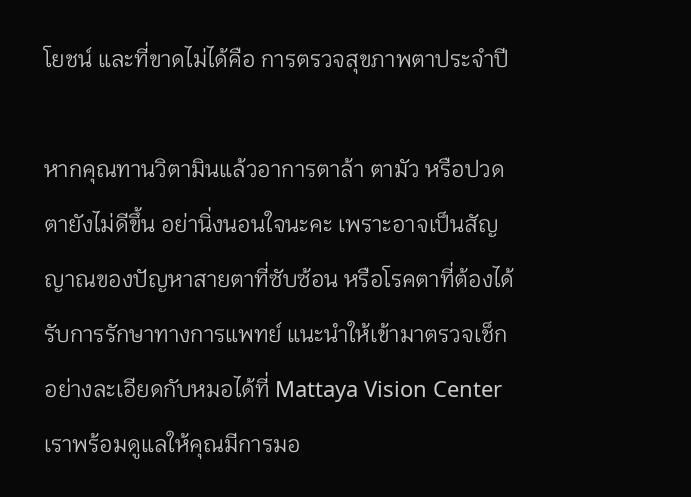โยชน์ และที่ขาดไม่ได้คือ การตรวจสุขภาพตาประจำปี

หากคุณทานวิตามินแล้วอาการตาล้า ตามัว หรือปวดตายังไม่ดีขึ้น อย่านิ่งนอนใจนะคะ เพราะอาจเป็นสัญญาณของปัญหาสายตาที่ซับซ้อน หรือโรคตาที่ต้องได้รับการรักษาทางการแพทย์ แนะนำให้เข้ามาตรวจเช็กอย่างละเอียดกับหมอได้ที่ Mattaya Vision Center เราพร้อมดูแลให้คุณมีการมอ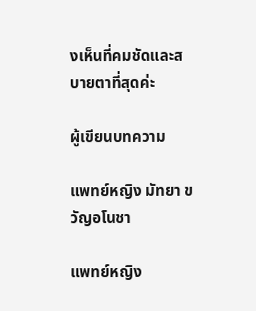งเห็นที่คมชัดและสบายตาที่สุดค่ะ

ผู้เขียนบทความ

แพทย์หญิง มัทยา ขวัญอโนชา

แพทย์หญิง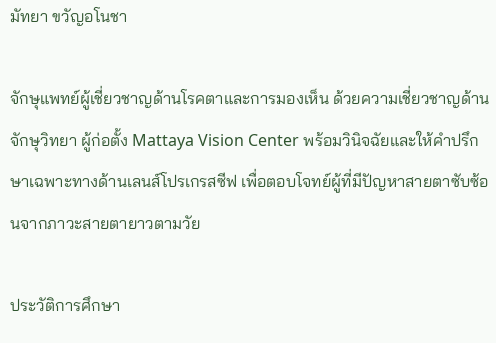มัทยา ขวัญอโนชา

จักษุแพทย์ผู้เชี่ยวชาญด้านโรคตาและการมองเห็น ด้วยความเชี่ยวชาญด้านจักษุวิทยา ผู้ก่อตั้ง Mattaya Vision Center พร้อมวินิจฉัยและให้คำปรึกษาเฉพาะทางด้านเลนส์โปรเกรสซีฟ เพื่อตอบโจทย์ผู้ที่มีปัญหาสายตาซับซ้อนจากภาวะสายตายาวตามวัย

ประวัติการศึกษา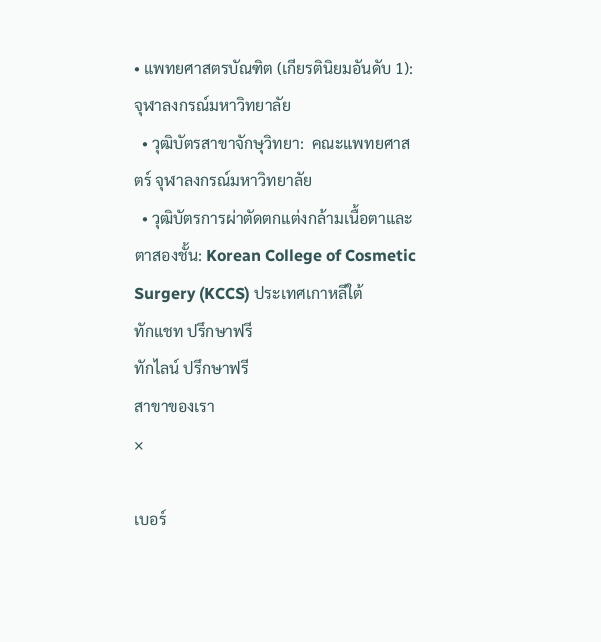• แพทยศาสตรบัณฑิต (เกียรตินิยมอันดับ 1):  จุฬาลงกรณ์มหาวิทยาลัย
  • วุฒิบัตรสาขาจักษุวิทยา:  คณะแพทยศาสตร์ จุฬาลงกรณ์มหาวิทยาลัย
  • วุฒิบัตรการผ่าตัดตกแต่งกล้ามเนื้อตาและตาสองชั้น: Korean College of Cosmetic Surgery (KCCS) ประเทศเกาหลีใต้
ทักแชท ปรึกษาฟรี
ทักไลน์ ปรึกษาฟรี
สาขาของเรา
×

เบอร์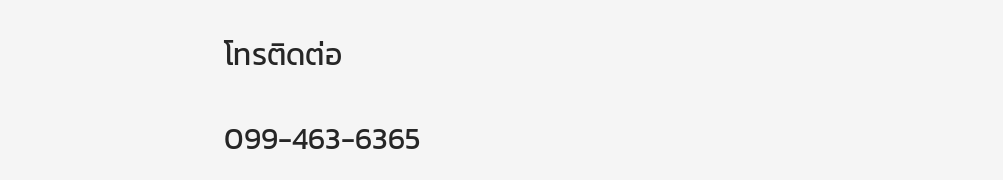โทรติดต่อ

099-463-6365